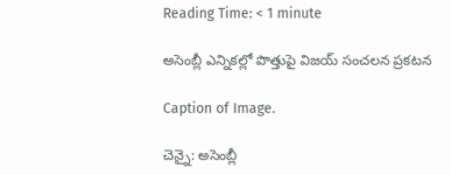Reading Time: < 1 minute

అసెంబ్లీ ఎన్నికల్లో పొత్తుపై విజయ్ సంచలన ప్రకటన

Caption of Image.

చెన్నై: అసెంబ్లీ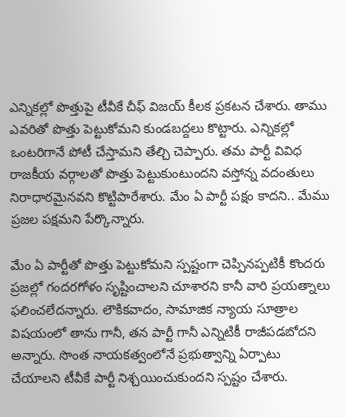ఎన్నికల్లో పొత్తుపై టీవీకే చీఫ్ విజయ్ కీలక ప్రకటన చేశారు. తాము ఎవరితో పొత్తు పెట్టుకోమని కుండబద్దలు కొట్టారు. ఎన్నికల్లో ఒంటరిగానే పోటీ చేస్తామని తేల్చి చెప్పారు. తమ పార్టీ వివిధ రాజకీయ వర్గాలతో పొత్తు పెట్టుకుంటుందని వస్తోన్న వదంతులు నిరాధారమైనవని కొట్టిపారేశారు. మేం ఏ పార్టీ పక్షం కాదని.. మేము ప్రజల పక్షమని పేర్కొన్నారు.

మేం ఏ పార్టీతో పొత్తు పెట్టుకోమని స్పష్టంగా చెప్పినప్పటికీ కొందరు ప్రజల్లో గందరగోళం సృష్టించాలని చూశారని కానీ వారి ప్రయత్నాలు ఫలించలేదన్నారు. లౌకికవాదం, సామాజిక న్యాయ సూత్రాల విషయంలో తాను గానీ, తన పార్టీ గానీ ఎన్నిటికీ రాజీపడబోదని అన్నారు. సొంత నాయకత్వంలోనే ప్రభుత్వాన్ని ఏర్పాటు చేయాలని టీవీకే పార్టీ నిశ్చయించుకుందని స్పష్టం చేశారు.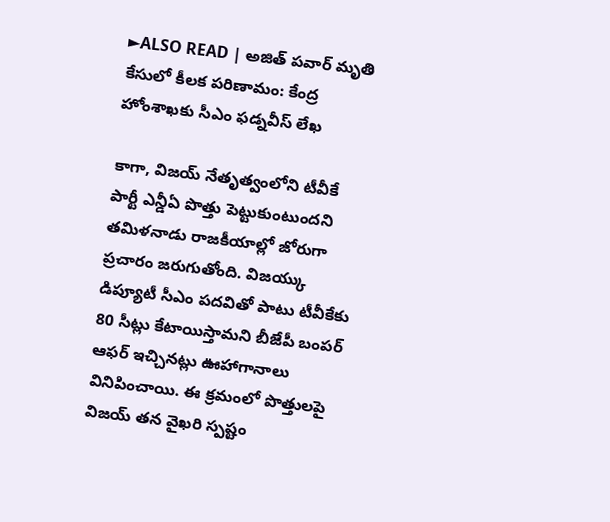►ALSO READ | అజిత్ పవార్ మృతి కేసులో కీలక పరిణామం: కేంద్ర హోంశాఖకు సీఎం ఫడ్నవీస్ లేఖ

కాగా, విజయ్ నేతృత్వంలోని టీవీకే పార్టీ ఎన్డీఏ పొత్తు పెట్టుకుంటుందని తమిళనాడు రాజకీయాల్లో జోరుగా ప్రచారం జరుగుతోంది. విజయ్కు డిప్యూటీ సీఎం పదవితో పాటు టీవీకేకు 80 సీట్లు కేటాయిస్తామని బీజేపీ బంపర్ ఆఫర్ ఇచ్చినట్లు ఊహాగానాలు వినిపించాయి. ఈ క్రమంలో పొత్తులపై విజయ్ తన వైఖరి స్పష్టం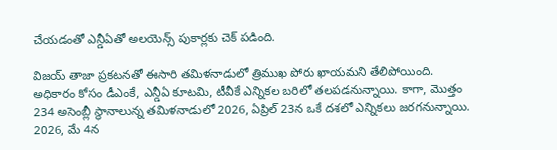చేయడంతో ఎన్డీఏతో అలయెన్స్ పుకార్లకు చెక్ పడింది.

విజయ్ తాజా ప్రకటనతో ఈసారి తమిళనాడులో త్రిముఖ పోరు ఖాయమని తేలిపోయింది. అధికారం కోసం డీఎంకే, ఎన్డీఏ కూటమి, టీవీకే ఎన్నికల బరిలో తలపడనున్నాయి. కాగా, మొత్తం 234 అసెంబ్లీ స్థానాలున్న తమిళనాడులో 2026, ఏప్రిల్ 23న ఒకే దశలో ఎన్నికలు జరగనున్నాయి. 2026, మే 4న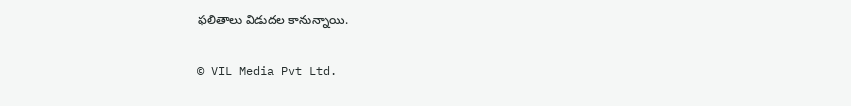ఫలితాలు విడుదల కానున్నాయి.

© VIL Media Pvt Ltd.